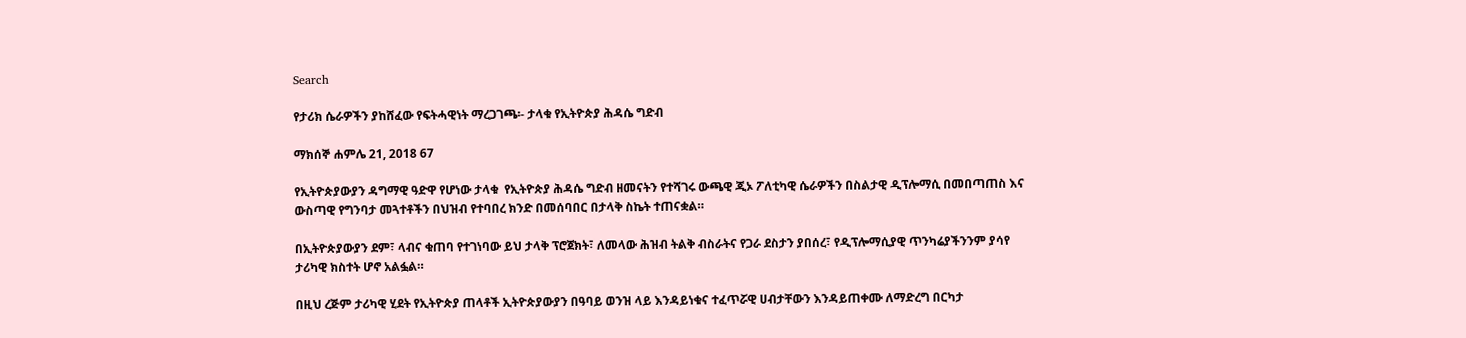Search

የታሪክ ሴራዎችን ያከሸፈው የፍትሓዊነት ማረጋገጫ፡- ታላቁ የኢትዮጵያ ሕዳሴ ግድብ

ማክሰኞ ሐምሌ 21, 2018 67

የኢትዮጵያውያን ዳግማዊ ዓድዋ የሆነው ታላቁ  የኢትዮጵያ ሕዳሴ ግድብ ዘመናትን የተሻገሩ ውጫዊ ጂኦ ፖለቲካዊ ሴራዎችን በስልታዊ ዲፕሎማሲ በመበጣጠስ እና ውስጣዊ የግንባታ መጓተቶችን በህዝብ የተባበረ ክንድ በመሰባበር በታላቅ ስኬት ተጠናቋል።

በኢትዮጵያውያን ደም፣ ላብና ቁጠባ የተገነባው ይህ ታላቅ ፕሮጀክት፣ ለመላው ሕዝብ ትልቅ ብስራትና የጋራ ደስታን ያበሰረ፣ የዲፕሎማሲያዊ ጥንካሬያችንንም ያሳየ ታሪካዊ ክስተት ሆኖ አልፏል።

በዚህ ረጅም ታሪካዊ ሂደት የኢትዮጵያ ጠላቶች ኢትዮጵያውያን በዓባይ ወንዝ ላይ እንዳይነቁና ተፈጥሯዊ ሀብታቸውን እንዳይጠቀሙ ለማድረግ በርካታ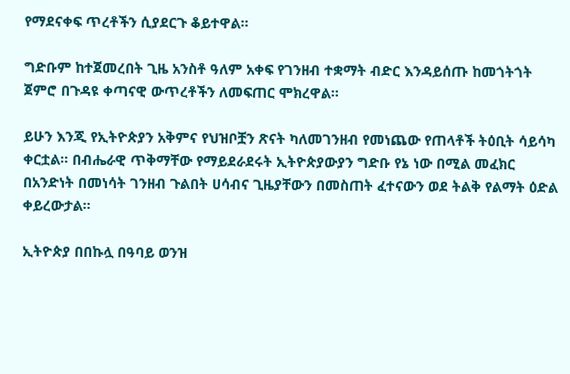የማደናቀፍ ጥረቶችን ሲያደርጉ ቆይተዋል።

ግድቡም ከተጀመረበት ጊዜ አንስቶ ዓለም አቀፍ የገንዘብ ተቋማት ብድር እንዳይሰጡ ከመጎትጎት ጀምሮ በጉዳዩ ቀጣናዊ ውጥረቶችን ለመፍጠር ሞክረዋል።

ይሁን እንጂ የኢትዮጵያን አቅምና የህዝቦቿን ጽናት ካለመገንዘብ የመነጨው የጠላቶች ትዕቢት ሳይሳካ ቀርቷል። በብሔራዊ ጥቅማቸው የማይደራደሩት ኢትዮጵያውያን ግድቡ የኔ ነው በሚል መፈክር በአንድነት በመነሳት ገንዘብ ጉልበት ሀሳብና ጊዜያቸውን በመስጠት ፈተናውን ወደ ትልቅ የልማት ዕድል ቀይረውታል።

ኢትዮጵያ በበኩሏ በዓባይ ወንዝ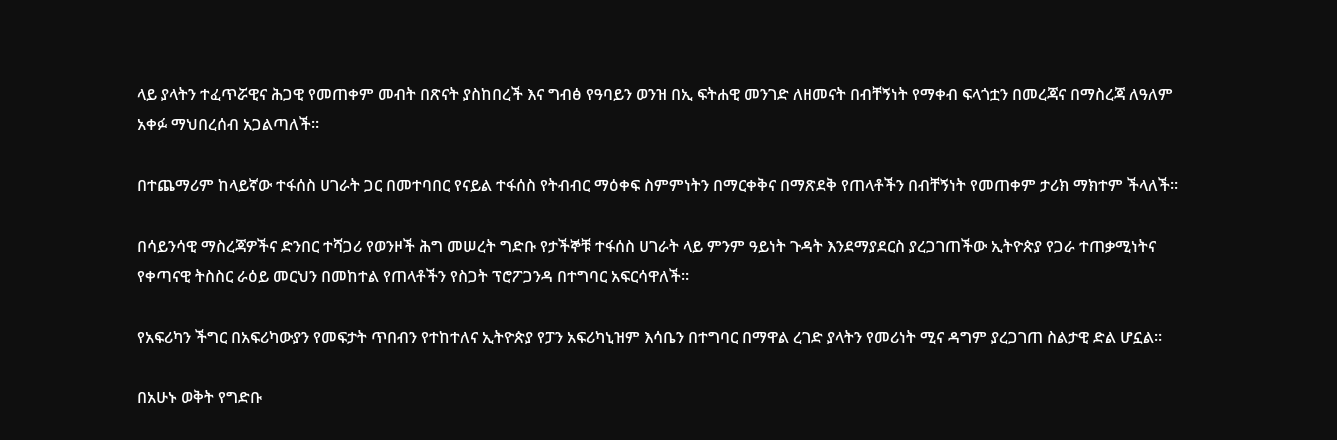ላይ ያላትን ተፈጥሯዊና ሕጋዊ የመጠቀም መብት በጽናት ያስከበረች እና ግብፅ የዓባይን ወንዝ በኢ ፍትሐዊ መንገድ ለዘመናት በብቸኝነት የማቀብ ፍላጎቷን በመረጃና በማስረጃ ለዓለም አቀፉ ማህበረሰብ አጋልጣለች።

በተጨማሪም ከላይኛው ተፋሰስ ሀገራት ጋር በመተባበር የናይል ተፋሰስ የትብብር ማዕቀፍ ስምምነትን በማርቀቅና በማጽደቅ የጠላቶችን በብቸኝነት የመጠቀም ታሪክ ማክተም ችላለች።

በሳይንሳዊ ማስረጃዎችና ድንበር ተሻጋሪ የወንዞች ሕግ መሠረት ግድቡ የታችኞቹ ተፋሰስ ሀገራት ላይ ምንም ዓይነት ጉዳት እንደማያደርስ ያረጋገጠችው ኢትዮጵያ የጋራ ተጠቃሚነትና የቀጣናዊ ትስስር ራዕይ መርህን በመከተል የጠላቶችን የስጋት ፕሮፖጋንዳ በተግባር አፍርሳዋለች።

የአፍሪካን ችግር በአፍሪካውያን የመፍታት ጥበብን የተከተለና ኢትዮጵያ የፓን አፍሪካኒዝም እሳቤን በተግባር በማዋል ረገድ ያላትን የመሪነት ሚና ዳግም ያረጋገጠ ስልታዊ ድል ሆኗል።

በአሁኑ ወቅት የግድቡ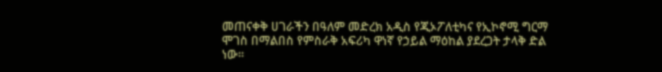መጠናቀቅ ሀገራችን በዓለም መድረክ አዲስ የጂኦፖለቲካና የኢኮኖሚ ግርማ ሞገስ በማልበስ የምስራቅ አፍሪካ ዋነኛ የኃይል ማዕከል ያደረጋት ታላቅ ድል ነው።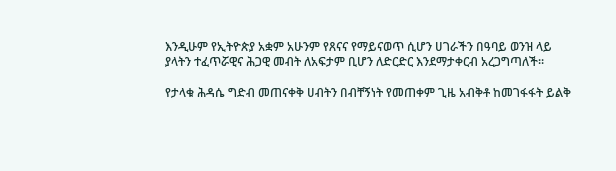እንዲሁም የኢትዮጵያ አቋም አሁንም የጸናና የማይናወጥ ሲሆን ሀገራችን በዓባይ ወንዝ ላይ ያላትን ተፈጥሯዊና ሕጋዊ መብት ለአፍታም ቢሆን ለድርድር እንደማታቀርብ አረጋግጣለች።

የታላቁ ሕዳሴ ግድብ መጠናቀቅ ሀብትን በብቸኝነት የመጠቀም ጊዜ አብቅቶ ከመገፋፋት ይልቅ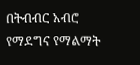በትብብር አብሮ የማደግና የማልማት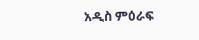አዲስ ምዕራፍ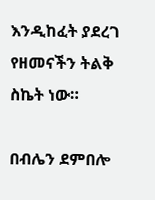እንዲከፈት ያደረገ የዘመናችን ትልቅ ስኬት ነው።

በብሌን ደምበሎ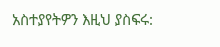አስተያየትዎን እዚህ ያስፍሩ: